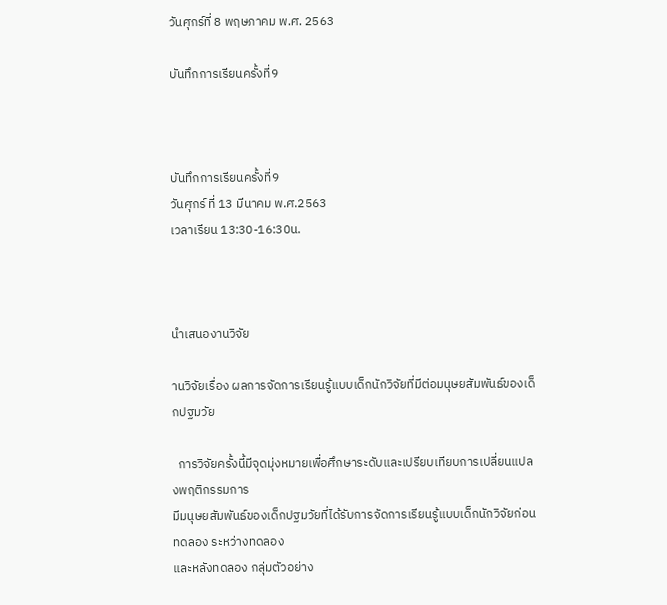วันศุกร์ที่ 8 พฤษภาคม พ.ศ. 2563

บันทึกการเรียนครั้งที่9



บันทึกการเรียนครั้งที่9
วันศุกร์ ที่ 13 มีนาคม พ.ศ.2563
เวลาเรียน 13:30-16:30น.



นำเสนองานวิจัย

านวิจัยเรื่อง ผลการจัดการเรียนรู้แบบเด็กนักวิจัยที่มีต่อมนุษยสัมพันธ์ของเด็กปฐมวัย

  การวิจัยครั้งนี้มีจุดมุ่งหมายเพื่อศึกษาระดับและเปรียบเทียบการเปลี่ยนแปลงพฤติกรรมการ
มีมนุษยสัมพันธ์ของเด็กปฐมวัยที่ได้รับการจัดการเรียนรู้แบบเด็กนักวิจัยก่อนทดลอง ระหว่างทดลอง
และหลังทดลอง กลุ่มตัวอย่าง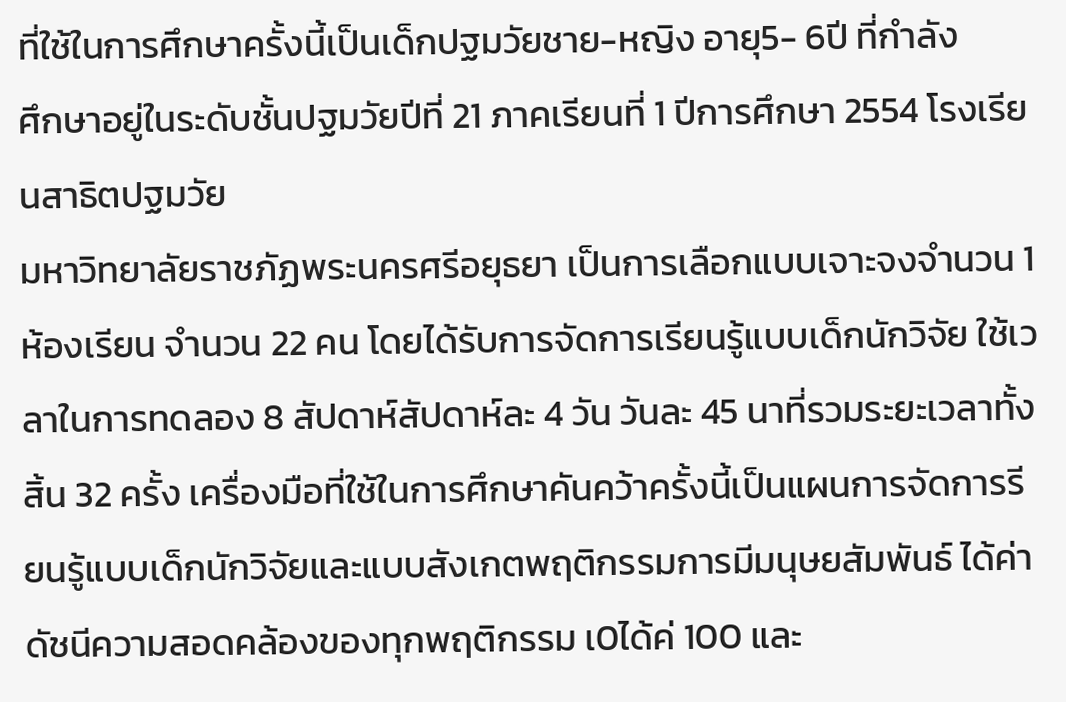ที่ใช้ในการศึกษาครั้งนี้เป็นเด็กปฐมวัยชาย-หญิง อายุ5- 6ปี ที่กำลัง
ศึกษาอยู่ในระดับชั้นปฐมวัยปีที่ 21 ภาคเรียนที่ 1 ปีการศึกษา 2554 โรงเรียนสาธิตปฐมวัย
มหาวิทยาลัยราชภัฏพระนครศรีอยุธยา เป็นการเลือกแบบเจาะจงจำนวน 1ห้องเรียน จำนวน 22 คน โดยได้รับการจัดการเรียนรู้แบบเด็กนักวิจัย ใช้เวลาในการทดลอง 8 สัปดาห์สัปดาห์ละ 4 วัน วันละ 45 นาที่รวมระยะเวลาทั้งสิ้น 32 ครั้ง เครื่องมือที่ใช้ในการศึกษาคันคว้าครั้งนี้เป็นแผนการจัดการรียนรู้แบบเด็กนักวิจัยและแบบสังเกตพฤติกรรมการมีมนุษยสัมพันธ์ ได้ค่าดัชนีความสอดคล้องของทุกพฤติกรรม เ0ได้ค่ 100 และ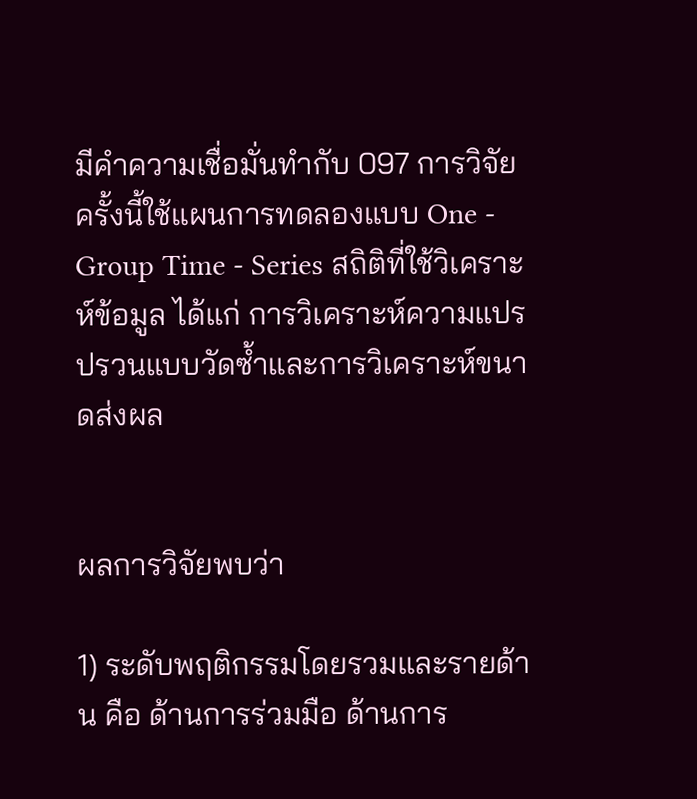มีคำความเชื่อมั่นทำกับ 097 การวิจัยครั้งนี้ใช้แผนการทดลองแบบ One - Group Time - Series สถิติที่ใช้วิเคราะห์ข้อมูล ได้แก่ การวิเคราะห์ความแปรปรวนแบบวัดซ้ำและการวิเคราะห์ขนาดส่งผล


ผลการวิจัยพบว่า

1) ระดับพฤติกรรมโดยรวมและรายด้าน คือ ด้านการร่วมมือ ด้านการ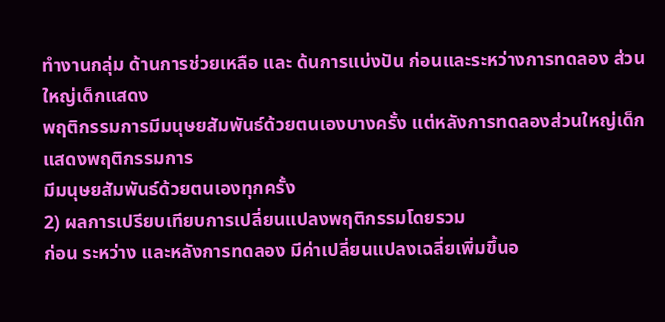ทำงานกลุ่ม ด้านการช่วยเหลือ และ ด้นการแบ่งปัน ก่อนและระหว่างการทดลอง ส่วนใหญ่เด็กแสดง
พฤติกรรมการมีมนุษยสัมพันธ์ด้วยตนเองบางครั้ง แต่หลังการทดลองส่วนใหญ่เด็กแสดงพฤติกรรมการ
มีมนุษยสัมพันธ์ด้วยตนเองทุกครั้ง
2) ผลการเปรียบเทียบการเปลี่ยนแปลงพฤติกรรมโดยรวม
ก่อน ระหว่าง และหลังการทดลอง มีค่าเปลี่ยนแปลงเฉลี่ยเพิ่มขึ้นอ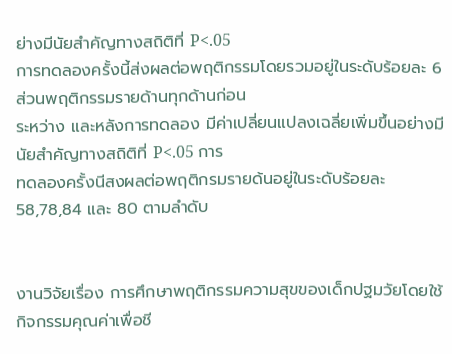ย่างมีนัยสำคัญทางสถิติที่ P<.05
การทดลองครั้งนี้ส่งผลต่อพฤติกรรมโดยรวมอยู่ในระดับร้อยละ 6 ส่วนพฤติกรรมรายด้านทุกด้านก่อน
ระหว่าง และหลังการทดลอง มีค่าเปลี่ยนแปลงเฉลี่ยเพิ่มขึ้นอย่างมีนัยสำคัญทางสถิติที่ P<.05 การ
ทดลองครั้งนีสงผลต่อพฤติกรมรายด้นอยู่ในระดับร้อยละ 58,78,84 และ 80 ตามลำดับ


งานวิจัยเรื่อง การศึกษาพฤติกรรมความสุขของเด็กปฐมวัยโดยใช้กิจกรรมคุณค่าเพื่อชี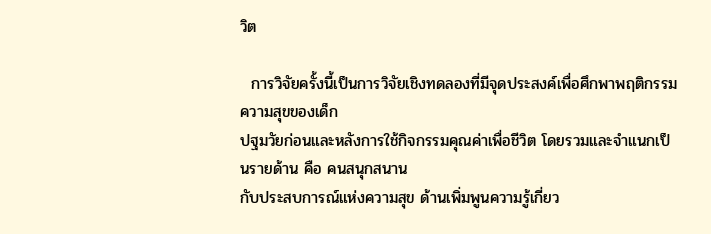วิต

  การวิจัยครั้งนี้เป็นการวิจัยเชิงทดลองที่มีจุดประสงค์เพื่อศึกพาพฤติกรรมความสุขของเด็ก
ปฐมวัยก่อนและหลังการใช้กิจกรรมคุณค่าเพื่อชีวิต โดยรวมและจำแนกเป็นรายด้าน คือ คนสนุกสนาน
กับประสบการณ์แห่งความสุข ด้านเพิ่มพูนความรู้เกี่ยว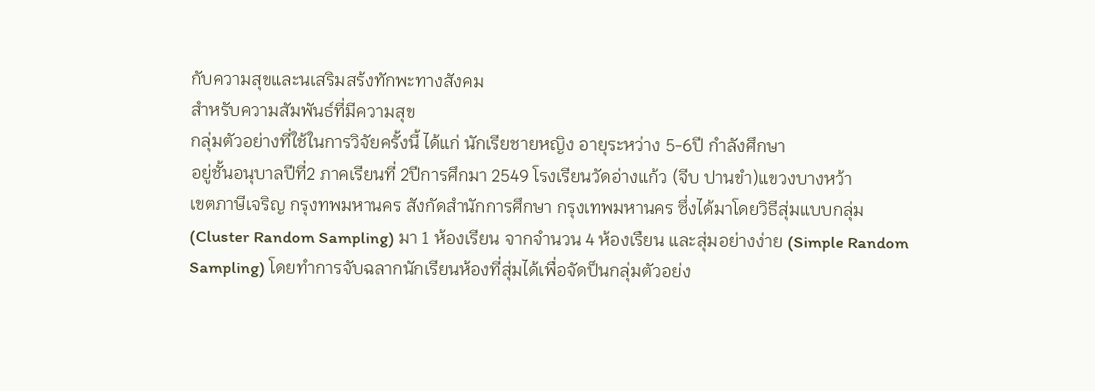กับความสุขและนเสริมสร้งทักพะทางสังคม
สำหรับความสัมพันธ์ที่มีความสุข
กลุ่มตัวอย่างที่ใช้ในการวิจัยครั้งนี้ ได้แก่ นักเรียชายหญิง อายุระหว่าง 5-6ปี กำลังศึกษา
อยู่ชั้นอนุบาลปีที่2 ภาคเรียนที่ 2ปีการศึกมา 2549 โรงเรียนวัดอ่างแก้ว (จีบ ปานขำ)แขวงบางหว้า
เขตภาษีเจริญ กรุงทพมหานคร สังกัดสำนักการศึกษา กรุงเทพมหานคร ซึ่งได้มาโดยวิธีสุ่มแบบกลุ่ม
(Cluster Random Sampling) มา 1 ห้องเรียน จากจำนวน 4 ห้องเรืยน และสุ่มอย่างง่าย (Simple Random
Sampling) โดยทำการจับฉลากนักเรียนห้องที่สุ่มได้เพื่อจัดป็นกลุ่มตัวอย่ง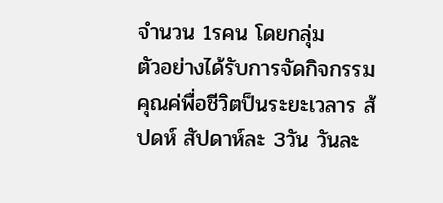จำนวน 1รคน โดยกลุ่ม
ตัวอย่างได้รับการจัดกิจกรรมคุณค่พื่อชีวิตป็นระยะเวลาร ส้ปดห์ สัปดาห์ละ 3วัน วันละ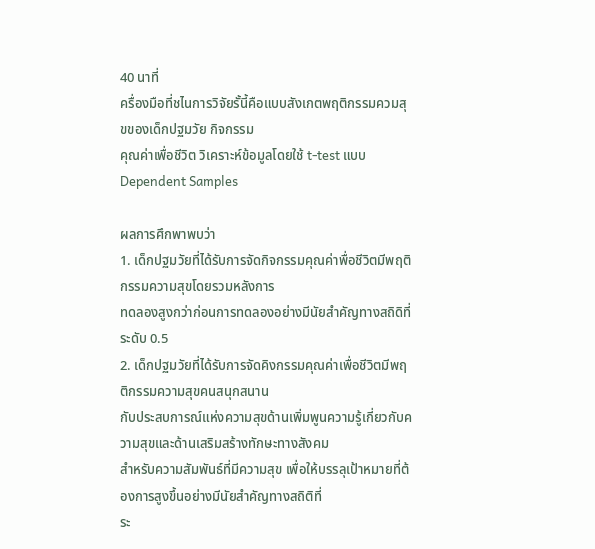40 นาที่
ครื่องมือที่ชไนการวิจัยรั้นี้คือแบบสังเกตพฤติกรรมควมสุขของเด็กปฐมวัย กิจกรรม
คุณค่าเพื่อชีวิต วิเคราะห์ข้อมูลโดยใช้ t-test แบบ Dependent Samples

ผลการศึกพาพบว่า
1. เด็กปฐมวัยที่ได้รับการจัดกิจกรรมคุณค่าพื่อชีวิตมีพฤติกรรมความสุขโดยรวมหลังการ
ทดลองสูงกว่าก่อนการทดลองอย่างมีนัยสำคัญทางสถิดิที่ระดับ 0.5
2. เด็กปฐมวัยที่ได้รับการจัดคิงกรรมคุณค่าเพื่อชีวิตมีพฤติกรรมความสุขคนสนุกสนาน
กับประสบการณ์แห่งความสุขด้านเพิ่มพูนความรู้เกี่ยวกับความสุขและด้านเสริมสร้างทักษะทางสังคม
สำหรับความสัมพันธ์ที่มีความสุข เพื่อให้บรรลุเป้าหมายที่ต้องการสูงขึ้นอย่างมีนัยสำคัญทางสถิติที่
ระ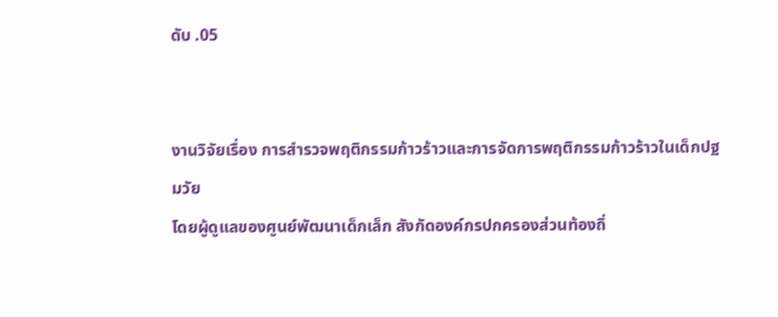ดับ .05


งานวิจัยเรื่อง การสำรวจพฤติกรรมก้าวร้าวและการจัดการพฤติกรรมก้าวร้าวในเด็กปฐมวัย
โดยผู้ดูแลของศูนย์พัฒนาเด็กเล็ก สังกัดองค์กรปกครองส่วนท้องถิ่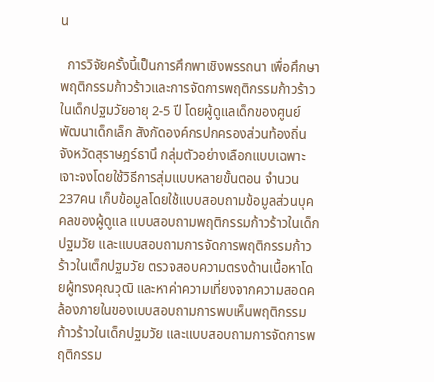น

  การวิจัยครั้งนี้เป็นการศึกพาเชิงพรรถนา เพื่อศึกษาพฤติกรรมก้าวร้าวและการจัดการพฤติกรรมก้าวร้าวในเด็กปฐมวัยอายุ 2-5 ปี โดยผู้ดูแลเด็กของศูนย์พัฒนาเด็กเล็ก สังกัดองค์กรปกครองส่วนท้องถิ่น จังหวัดสุราษฎร์ธานึ กลุ่มตัวอย่างเลือกแบบเฉพาะเจาะจงโดยใช้วิธีการสุ่มแบบหลายขั้นตอน จำนวน 237คน เก็บข้อมูลโดยใช้แบบสอบถามข้อมูลส่วนบุคคลของผู้ดูแล แบบสอบถามพฤติกรรมก้าวร้าวในเด็กปฐมวัย และแบบสอบถามการจัดการพฤติกรรมก้าวร้าวในเต็กปฐมวัย ตรวจสอบความตรงด้านเนื้อหาโดยผู้ทรงคุณวุฒิ และหาค่าความเที่ยงจากความสอดคล้องภายในของเบบสอบถามการพบเห็นพฤติกรรมก้าวร้าวในเด็กปฐมวัย และแบบสอบถามการจัดการพฤติกรรม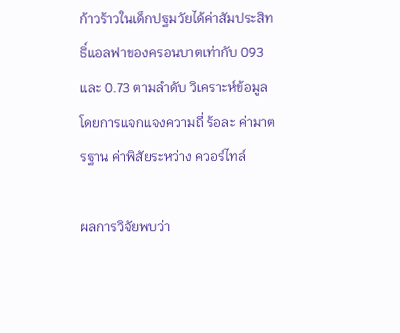ก้าวร้าวในเด็กปฐมวัยได้ค่าสัมประสิทธิ์แอลฟาของครอนบาตเท่ากับ 093และ 0.73 ตามลำดับ วิเคราะห์ข้อมูลโดยการแจกแจงความถี่ ร้อละ ค่ามาตรฐาน ค่าพิสัยระหว่าง ควอร์ไทล์

ผลการวิจัยพบว่า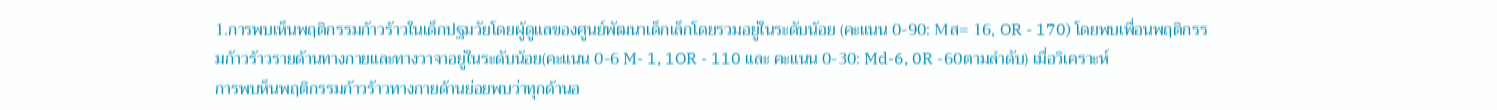1.การพบเห็นพฤติกรรมก้าวร้าวในเด็กปฐมวัยโดยผู้ดูแลของศูนย์พัฒนาเด็กเล็กโดยรวมอยู่ในระดับน้อย (คะแนน 0-90: Mส= 16, OR - 170) โดยพบเพื่อนพฤติกรรมก้าวร้าวรายด้านทางกายและทางวาจาอยู่ในระดับน้อย(คะแนน 0-6 M- 1, 1OR - 110 และ คะแนน 0-30: Md-6, 0R -60ตามลำดับ) เมื่อวิเคราะห์
การพบห็นพฤติกรรมก้าวร้าวทางกายด้านย่อยพบว่าทุกด้านอ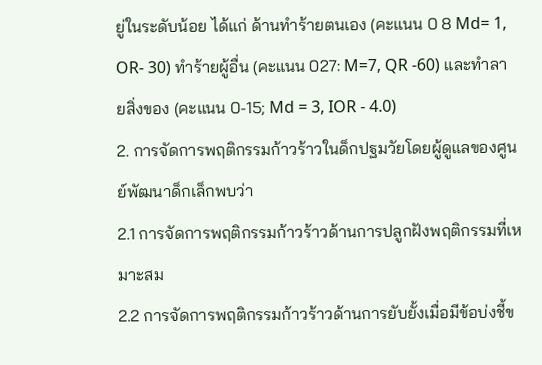ยู่ในระดับน้อย ได้แก่ ด้านทำร้ายตนเอง (คะแนน 0 8 Md= 1, OR- 30) ทำร้ายผู้อื่น (คะแนน 027: M=7, QR -60) และทำลายสิ่งของ (คะแนน 0-15; Md = 3, IOR - 4.0)
2. การจัดการพฤติกรรมก้าวร้าวในด็กปฐมวัยโดยผู้ดูแลของศูนย์พัฒนาด็กเล็กพบว่า
2.1 การจัดการพฤติกรรมก้าวร้าวด้านการปลูกฝังพฤติกรรมที่เหมาะสม
2.2 การจัดการพฤติกรรมก้าวร้าวด้านการยับยั้งเมื่อมีข้อบ่งชี้ข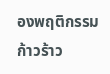องพฤติกรรมก้าวร้าว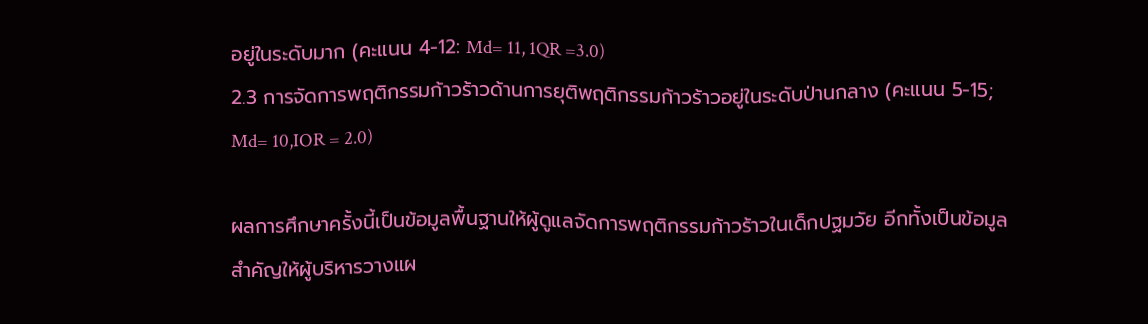อยู่ในระดับมาก (คะแนน 4-12: Md= 11, 1QR =3.0)
2.3 การจัดการพฤติกรรมก้าวร้าวด้านการยุติพฤติกรรมก้าวร้าวอยู่ในระดับป่านกลาง (คะแนน 5-15; Md= 10,IOR = 2.0)

ผลการศึกษาครั้งนี้เป็นข้อมูลพื้นฐานให้ผู้ดูแลจัดการพฤติกรรมก้าวร้าวในเด็กปฐมวัย อีกทั้งเป็นข้อมูลสำคัญให้ผู้บริหารวางแผ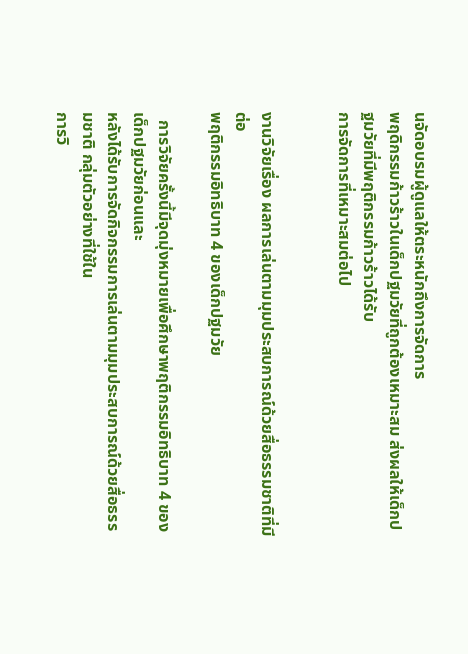นจัดอบรมผู้ดูแลให้ตระหนักถึงการจัดการ
พฤดิกรรมก้าวร้าวในเด็กปฐมวัยที่ถูกต้องเหมาะสม ส่งผลให้เด็กปฐมวัยที่มีพฤติกรรมก้าวร้าวได้รับ
การจัดการที่เหมาะสมต่อไป


งานวิจัยเรื่อง ผลการเล่นตามมุมประสบการณ์ด้วยสื่อธรรมชาติที่มีต่อ
พฤติกรรมอิทธิบาท 4 ของเด็กปฐมวัย

  การวิจัยครั้งนี้มีจุดมุ่งหมายเพื่อศึกษาพฤติกรรมอิทธิบาท 4 ของเด็กปฐมวัยก่อนและ
หลังได้รับการจัดกิจกรรมการเล่นตามมุมประสบการณ์ด้วยสื่อธรรมชาติ กลุ่มตัวอย่างที่ใช้ใน
การวิ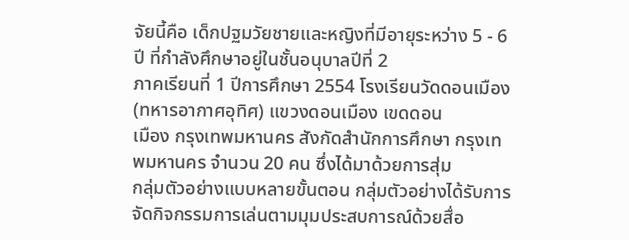จัยนี้คือ เด็กปฐมวัยชายและหญิงที่มีอายุระหว่าง 5 - 6 ปี ที่กำลังศึกษาอยู่ในชั้นอนุบาลปีที่ 2
ภาคเรียนที่ 1 ปีการศึกษา 2554 โรงเรียนวัดดอนเมือง (ทหารอากาศอุทิศ) แขวงดอนเมือง เขดดอน
เมือง กรุงเทพมหานคร สังกัดสำนักการศึกษา กรุงเทพมหานคร จำนวน 20 คน ซึ่งได้มาด้วยการสุ่ม
กลุ่มตัวอย่างแบบหลายขั้นตอน กลุ่มตัวอย่างได้รับการจัดกิจกรรมการเล่นตามมุมประสบการณ์ด้วยสื่อ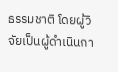ธรรมชาติ โดยผู้วิจัยเป็นผู้ดำเนินกา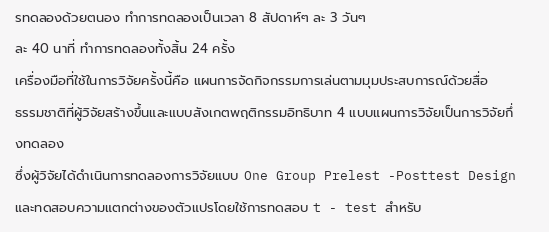รทดลองด้วยตนอง ทำการทดลองเป็นเวลา 8 สัปดาห์ๆ ละ 3 วันๆ
ละ 40 นาที่ ทำการทดลองทั้งสิ้น 24 ครั้ง
เครื่องมือที่ใช้ในการวิจัยครั้งนี้คือ แผนการจัดกิจกรรมการเล่นตามมุมประสบการณ์ด้วยสื่อ
ธรรมชาติที่ผู้วิจัยสร้างขึ้นและแบบสังเกตพฤติกรรมอิทธิบาท 4 แบบแผนการวิจัยเป็นการวิจัยกึ่งทดลอง
ซึ่งผู้วิจัยได้ดำเนินการทดลองการวิจัยแบบ One Group Prelest -Posttest Design และทดสอบความแตกต่างของตัวแปรโดยใช้การทดสอบ t - test สำหรับ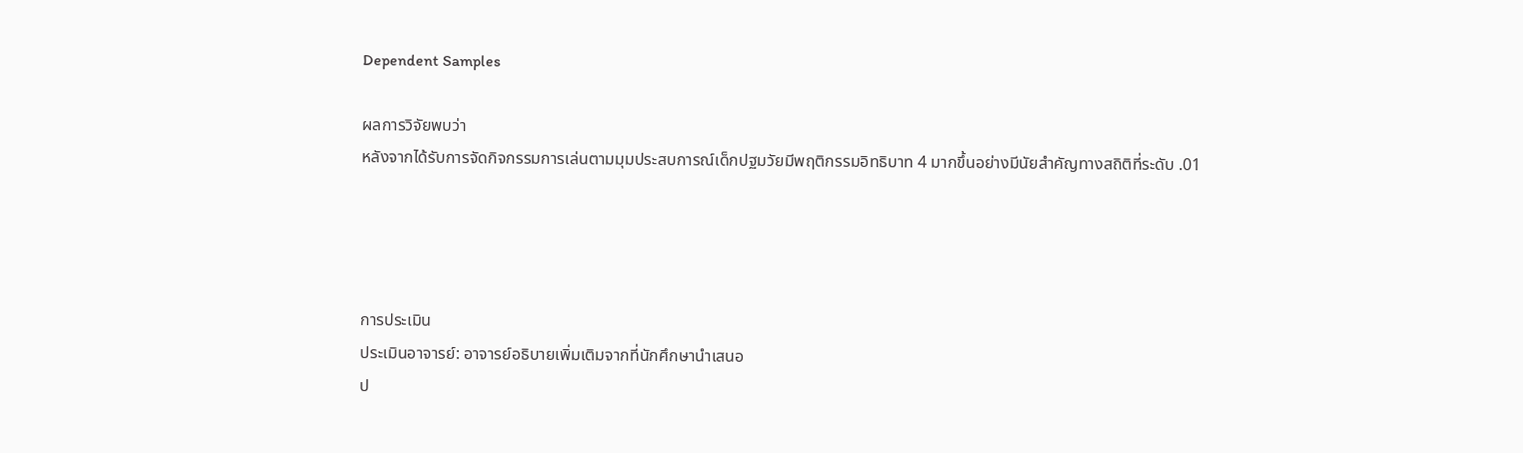Dependent Samples

ผลการวิจัยพบว่า
หลังจากได้รับการจัดกิจกรรมการเล่นตามมุมประสบการณ์เด็กปฐมวัยมีพฤติกรรมอิทธิบาท 4 มากขึ้นอย่างมีนัยสำคัญทางสถิติที่ระดับ .01




การประเมิน
ประเมินอาจารย์: อาจารย์อธิบายเพิ่มเติมจากที่นักศึกษานำเสนอ
ป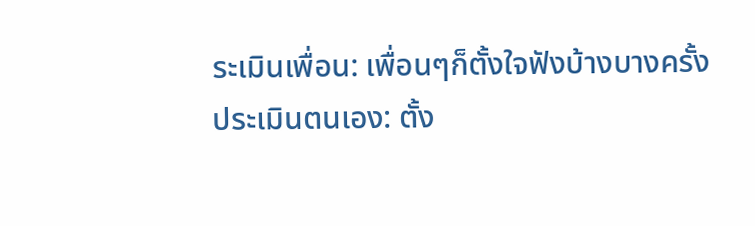ระเมินเพื่อน: เพื่อนๆก็ตั้งใจฟังบ้างบางครั้ง
ประเมินตนเอง: ตั้ง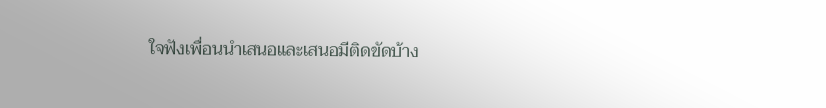ใจฟังเพื่อนนำเสนอและเสนอมีติดขัดบ้าง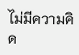ไม่มีความคิด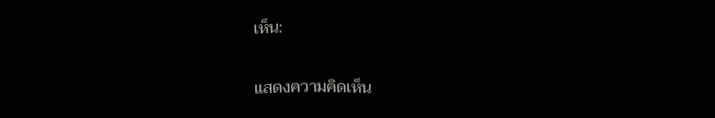เห็น:

แสดงความคิดเห็น